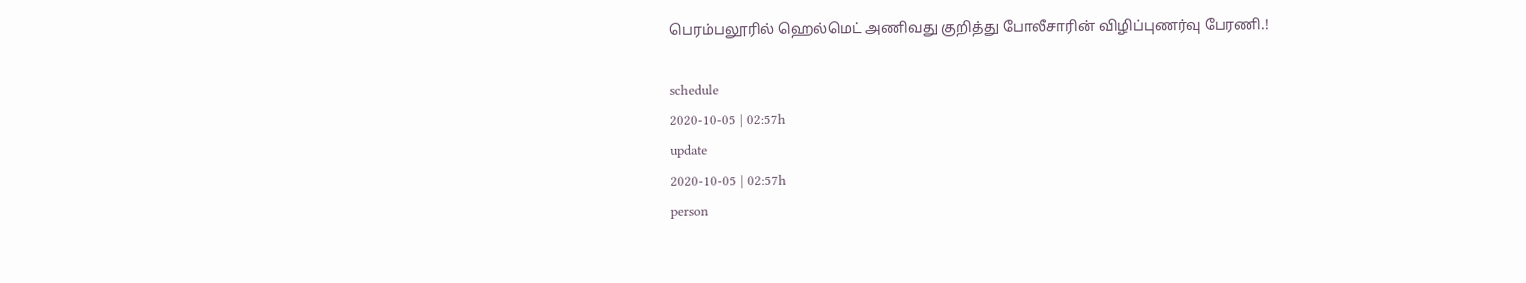பெரம்பலூரில் ஹெல்மெட் அணிவது குறித்து போலீசாரின் விழிப்புணர்வு பேரணி.!

schedule
2020-10-05 | 02:57h
update
2020-10-05 | 02:57h
person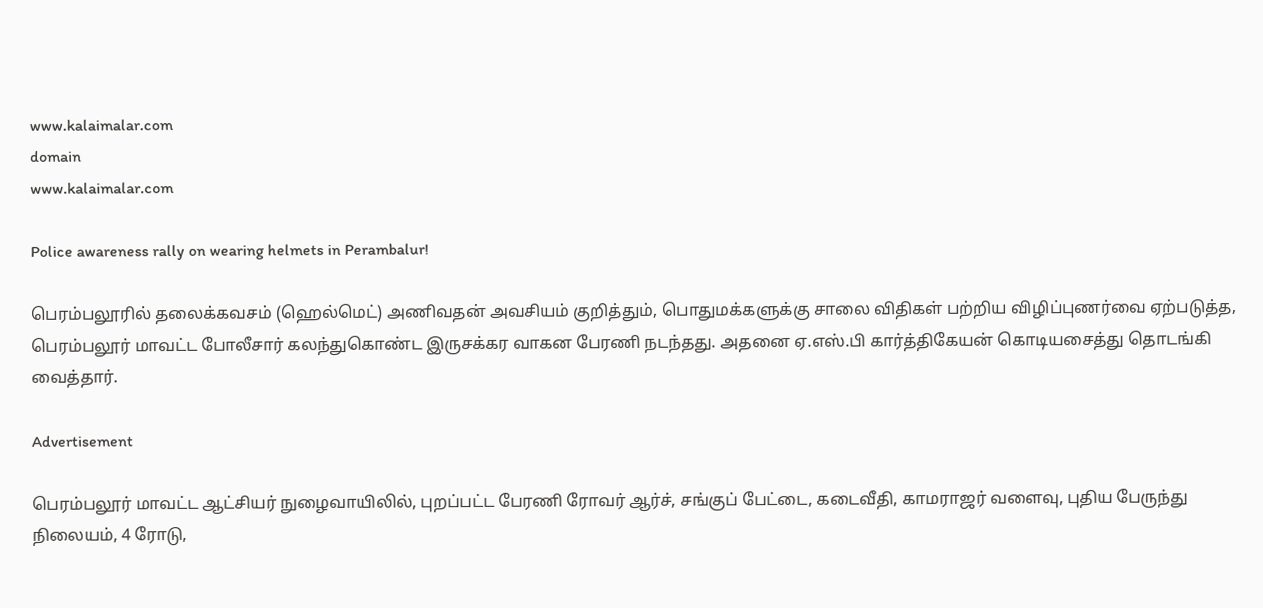www.kalaimalar.com
domain
www.kalaimalar.com

Police awareness rally on wearing helmets in Perambalur!

பெரம்பலூரில் தலைக்கவசம் (ஹெல்மெட்) அணிவதன் அவசியம் குறித்தும், பொதுமக்களுக்கு சாலை விதிகள் பற்றிய விழிப்புணர்வை ஏற்படுத்த, பெரம்பலூர் மாவட்ட போலீசார் கலந்துகொண்ட இருசக்கர வாகன பேரணி நடந்தது. அதனை ஏ.எஸ்.பி கார்த்திகேயன் கொடியசைத்து தொடங்கி வைத்தார்.

Advertisement

பெரம்பலூர் மாவட்ட ஆட்சியர் நுழைவாயிலில், புறப்பட்ட பேரணி ரோவர் ஆர்ச், சங்குப் பேட்டை, கடைவீதி, காமராஜர் வளைவு, புதிய பேருந்து நிலையம், 4 ரோடு,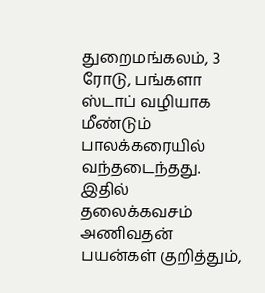துறைமங்கலம், 3 ரோடு, பங்களா ஸ்டாப் வழியாக மீண்டும் பாலக்கரையில் வந்தடைந்தது. இதில் தலைக்கவசம் அணிவதன் பயன்கள் குறித்தும்,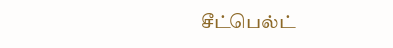சீட்பெல்ட்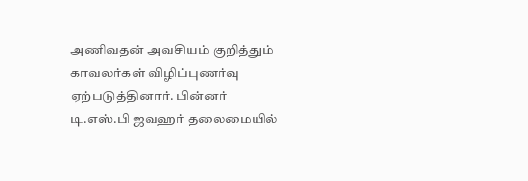அணிவதன் அவசியம் குறித்தும் காவலர்கள் விழிப்புணர்வு ஏற்படுத்தினார். பின்னர் டி.எஸ்.பி ஜவஹர் தலைமையில்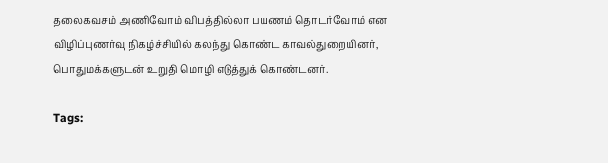தலைகவசம் அணிவோம் விபத்தில்லா பயணம் தொடர்வோம் என விழிப்புணர்வு நிகழ்ச்சியில் கலந்து கொண்ட காவல்துறையினர், பொதுமக்களுடன் உறுதி மொழி எடுத்துக் கொண்டனர்.

Tags: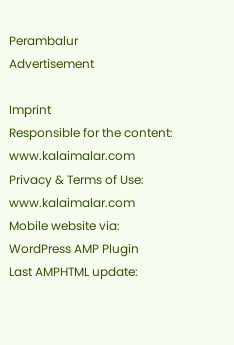Perambalur
Advertisement

Imprint
Responsible for the content:
www.kalaimalar.com
Privacy & Terms of Use:
www.kalaimalar.com
Mobile website via:
WordPress AMP Plugin
Last AMPHTML update: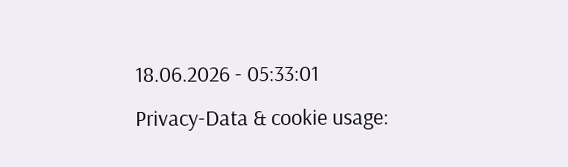18.06.2026 - 05:33:01
Privacy-Data & cookie usage: